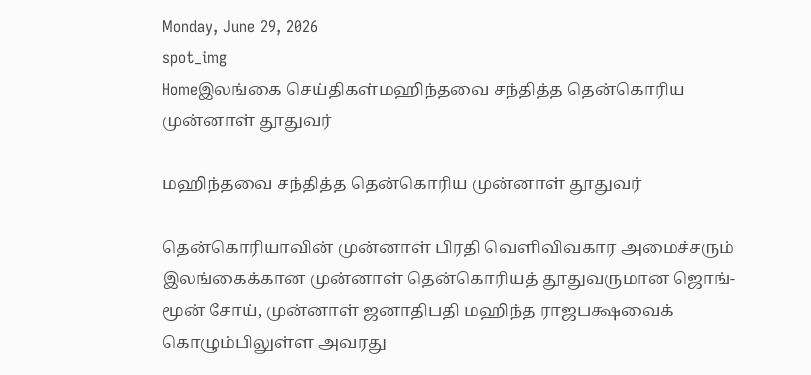Monday, June 29, 2026
spot_img
Homeஇலங்கை செய்திகள்மஹிந்தவை சந்தித்த தென்கொரிய முன்னாள் தூதுவர்

மஹிந்தவை சந்தித்த தென்கொரிய முன்னாள் தூதுவர்

தென்கொரியாவின் முன்னாள் பிரதி வெளிவிவகார அமைச்சரும் இலங்கைக்கான முன்னாள் தென்கொரியத் தூதுவருமான ஜொங்-மூன் சோய், முன்னாள் ஜனாதிபதி மஹிந்த ராஜபக்ஷவைக் கொழும்பிலுள்ள அவரது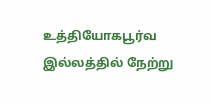உத்தியோகபூர்வ இல்லத்தில் நேற்று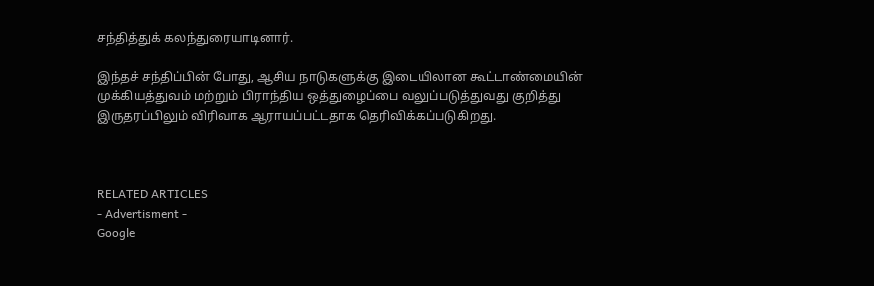சந்தித்துக் கலந்துரையாடினார்.

இந்தச் சந்திப்பின் போது, ஆசிய நாடுகளுக்கு இடையிலான கூட்டாண்மையின் முக்கியத்துவம் மற்றும் பிராந்திய ஒத்துழைப்பை வலுப்படுத்துவது குறித்து இருதரப்பிலும் விரிவாக ஆராயப்பட்டதாக தெரிவிக்கப்படுகிறது.



RELATED ARTICLES
- Advertisment -
Google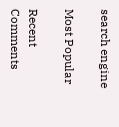search engine

Most Popular

Recent Comments